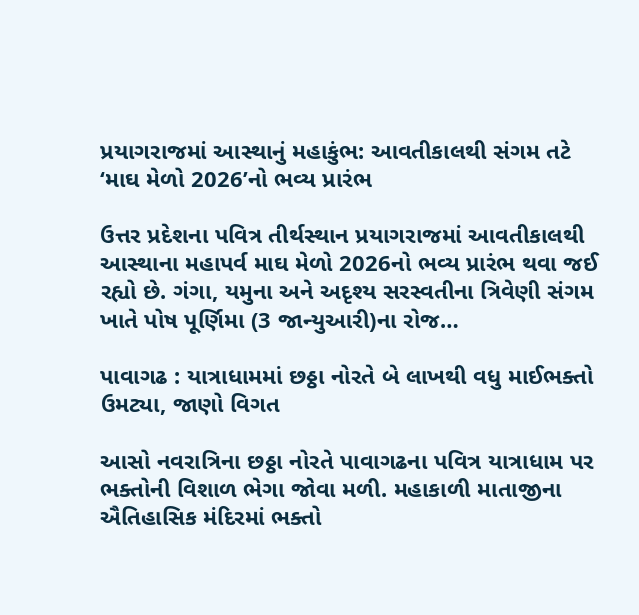પ્રયાગરાજમાં આસ્થાનું મહાકુંભ: આવતીકાલથી સંગમ તટે ‘માઘ મેળો 2026’નો ભવ્ય પ્રારંભ

ઉત્તર પ્રદેશના પવિત્ર તીર્થસ્થાન પ્રયાગરાજમાં આવતીકાલથી આસ્થાના મહાપર્વ માઘ મેળો 2026નો ભવ્ય પ્રારંભ થવા જઈ રહ્યો છે. ગંગા, યમુના અને અદૃશ્ય સરસ્વતીના ત્રિવેણી સંગમ ખાતે પોષ પૂર્ણિમા (3 જાન્યુઆરી)ના રોજ…

પાવાગઢ : યાત્રાધામમાં છઠ્ઠા નોરતે બે લાખથી વધુ માઈભક્તો ઉમટ્યા, જાણો વિગત

આસો નવરાત્રિના છઠ્ઠા નોરતે પાવાગઢના પવિત્ર યાત્રાધામ પર ભક્તોની વિશાળ ભેગા જોવા મળી. મહાકાળી માતાજીના ઐતિહાસિક મંદિરમાં ભક્તો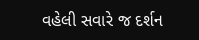વહેલી સવારે જ દર્શન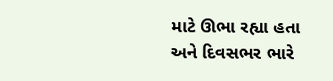માટે ઊભા રહ્યા હતા અને દિવસભર ભારે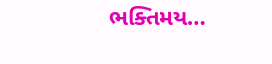ભક્તિમય…